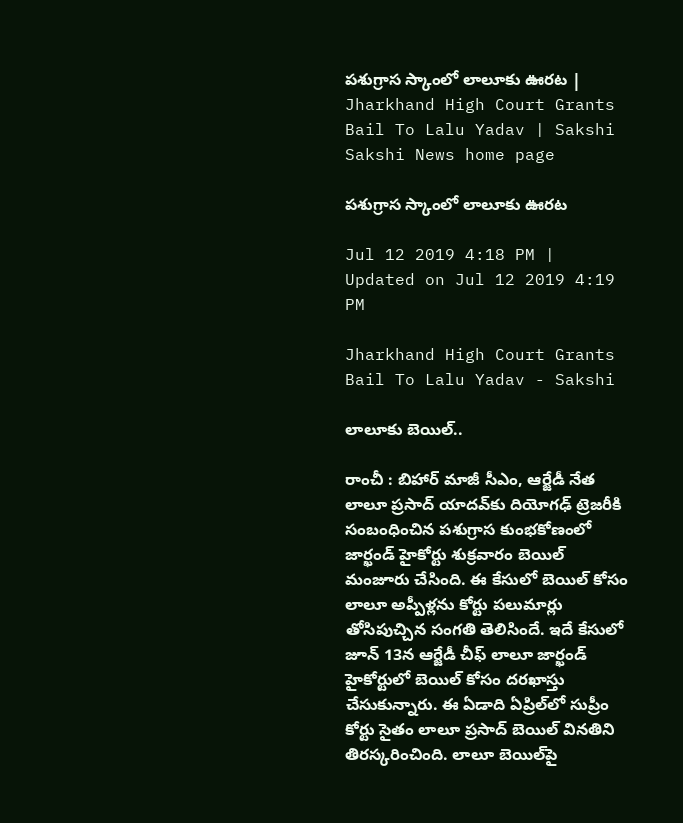పశుగ్రాస స్కాంలో లాలూకు ఊరట | Jharkhand High Court Grants Bail To Lalu Yadav | Sakshi
Sakshi News home page

పశుగ్రాస స్కాంలో లాలూకు ఊరట

Jul 12 2019 4:18 PM | Updated on Jul 12 2019 4:19 PM

Jharkhand High Court Grants Bail To Lalu Yadav - Sakshi

లాలూకు బెయిల్‌..

రాంచీ : బిహార్‌ మాజీ సీఎం, ఆర్జేడీ నేత లాలూ ప్రసాద్‌ యాదవ్‌కు దియోగఢ్‌ ట్రెజరీకి సంబంధించిన పశుగ్రాస కుంభకోణంలో జార్ఖండ్‌ హైకోర్టు శుక్రవారం బెయిల్‌ మంజూరు చేసింది. ఈ కేసులో బెయిల్‌ కోసం లాలూ అప్పీళ్లను కోర్టు పలుమార్లు తోసిపుచ్చిన సంగతి తెలిసిందే. ఇదే కేసులో జూన్‌ 13న ఆర్జేడీ చీఫ్‌ లాలూ జార్ఖండ్‌ హైకోర్టులో బెయిల్‌ కోసం దరఖాస్తు చేసుకున్నారు. ఈ ఏడాది ఏప్రిల్‌లో సుప్రీం కోర్టు సైతం లాలూ ప్రసాద్‌ బెయిల్‌ వినతిని తిరస్కరించింది. లాలూ బెయిల్‌పై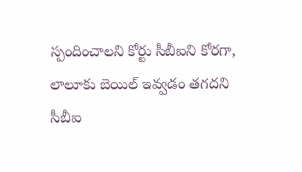స్పందించాలని కోర్టు సీబీఐని కోరగా, లాలూకు బెయిల్‌ ఇవ్వడం తగదని సీబీఐ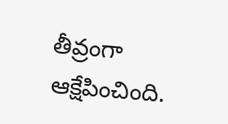తీవ్రంగా ఆక్షేపించింది.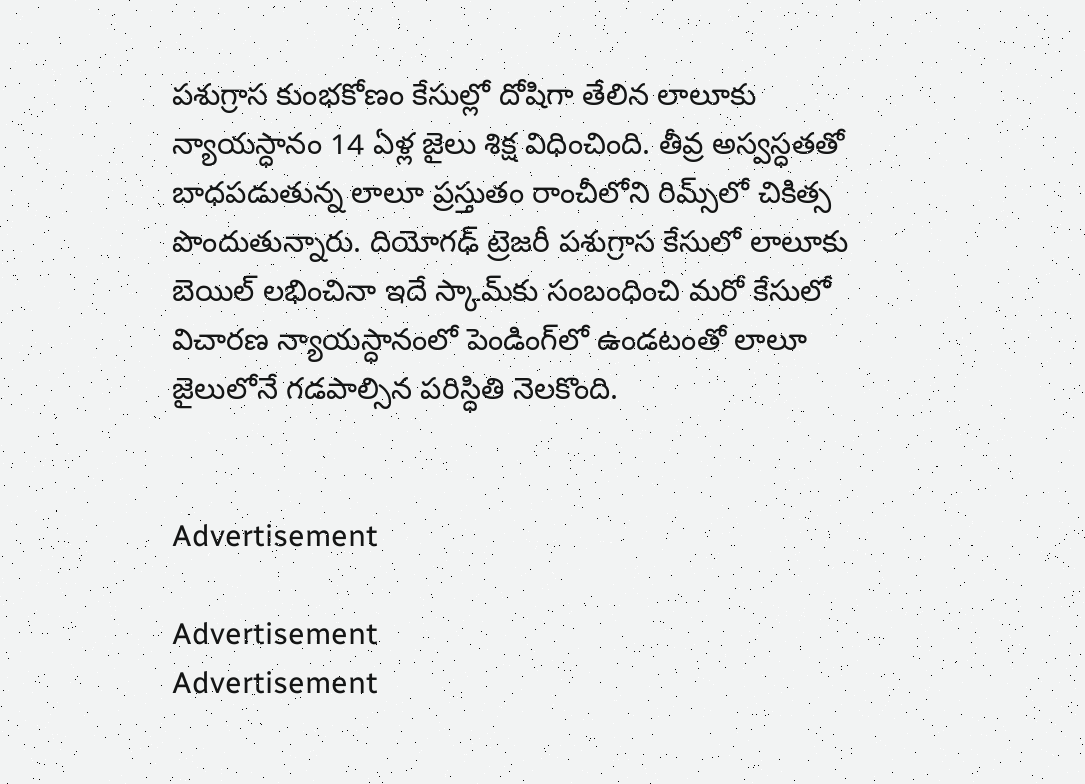పశుగ్రాస కుంభకోణం కేసుల్లో దోషిగా తేలిన లాలూకు న్యాయస్ధానం 14 ఏళ్ల జైలు శిక్ష విధించింది. తీవ్ర అస్వస్ధతతో బాధపడుతున్న లాలూ ప్రస్తుతం రాంచీలోని రిమ్స్‌లో చికిత్స పొందుతున్నారు. దియోగఢ్‌ ట్రెజరీ పశుగ్రాస కేసులో లాలూకు బెయిల్‌ లభించినా ఇదే స్కామ్‌కు సంబంధించి మరో కేసులో విచారణ న్యాయస్ధానంలో పెండింగ్‌లో ఉండటంతో లాలూ జైలులోనే గడపాల్సిన పరిస్ధితి నెలకొంది.


Advertisement

Advertisement
Advertisement